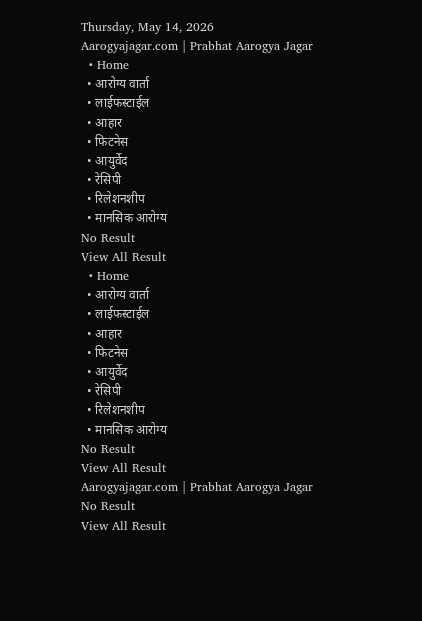Thursday, May 14, 2026
Aarogyajagar.com | Prabhat Aarogya Jagar
  • Home
  • आरोग्य वार्ता
  • लाईफस्टाईल
  • आहार
  • फिटनेस
  • आयुर्वेद
  • रेसिपी
  • रिलेशनशीप
  • मानसिक आरोग्य
No Result
View All Result
  • Home
  • आरोग्य वार्ता
  • लाईफस्टाईल
  • आहार
  • फिटनेस
  • आयुर्वेद
  • रेसिपी
  • रिलेशनशीप
  • मानसिक आरोग्य
No Result
View All Result
Aarogyajagar.com | Prabhat Aarogya Jagar
No Result
View All Result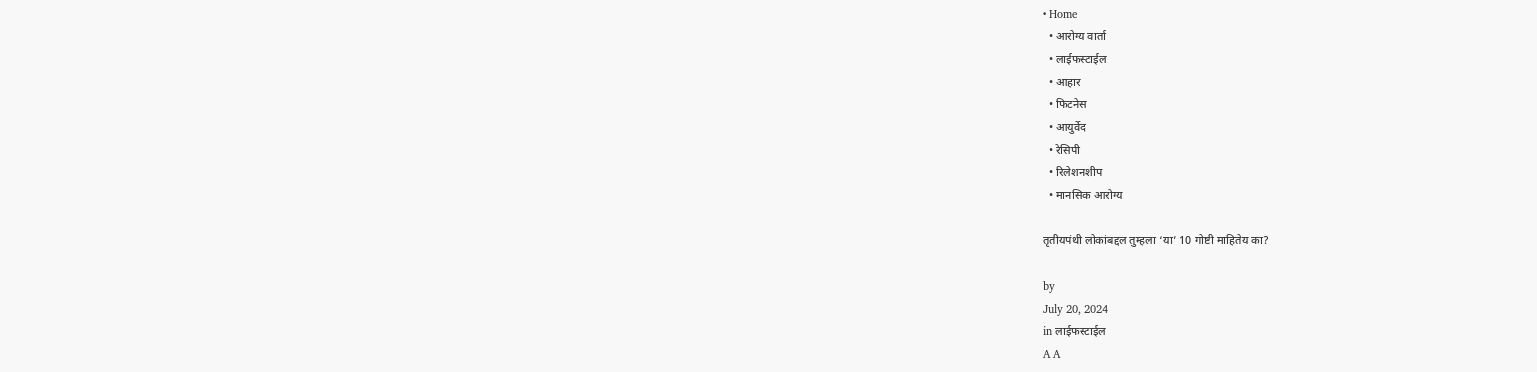• Home
  • आरोग्य वार्ता
  • लाईफस्टाईल
  • आहार
  • फिटनेस
  • आयुर्वेद
  • रेसिपी
  • रिलेशनशीप
  • मानसिक आरोग्य

तृतीयपंथी लोकांबद्दल तुम्हला ‘या’ 10 गोष्टी माहितेय का?

by
July 20, 2024
in लाईफस्टाईल
A A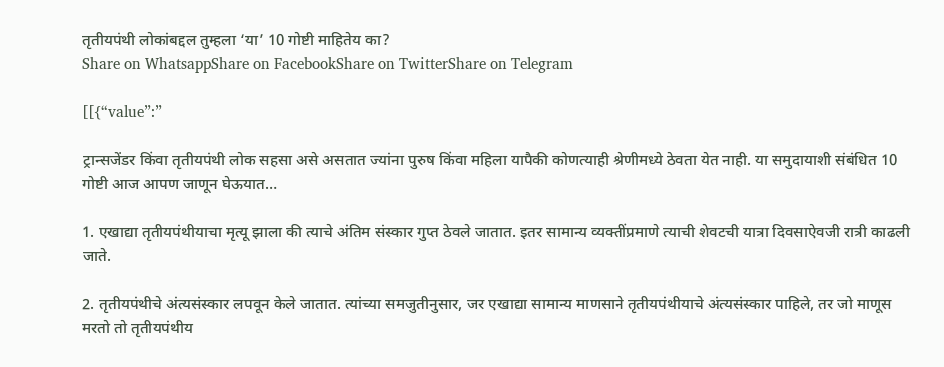तृतीयपंथी लोकांबद्दल तुम्हला ‘या’ 10 गोष्टी माहितेय का?
Share on WhatsappShare on FacebookShare on TwitterShare on Telegram

[[{“value”:”

ट्रान्सजेंडर किंवा तृतीयपंथी लोक सहसा असे असतात ज्यांना पुरुष किंवा महिला यापैकी कोणत्याही श्रेणीमध्ये ठेवता येत नाही. या समुदायाशी संबंधित 10 गोष्टी आज आपण जाणून घेऊयात…

1. एखाद्या तृतीयपंथीयाचा मृत्यू झाला की त्याचे अंतिम संस्कार गुप्त ठेवले जातात. इतर सामान्य व्यक्तींप्रमाणे त्याची शेवटची यात्रा दिवसाऐवजी रात्री काढली जाते.

2. तृतीयपंथीचे अंत्यसंस्कार लपवून केले जातात. त्यांच्या समजुतीनुसार, जर एखाद्या सामान्य माणसाने तृतीयपंथीयाचे अंत्यसंस्कार पाहिले, तर जो माणूस मरतो तो तृतीयपंथीय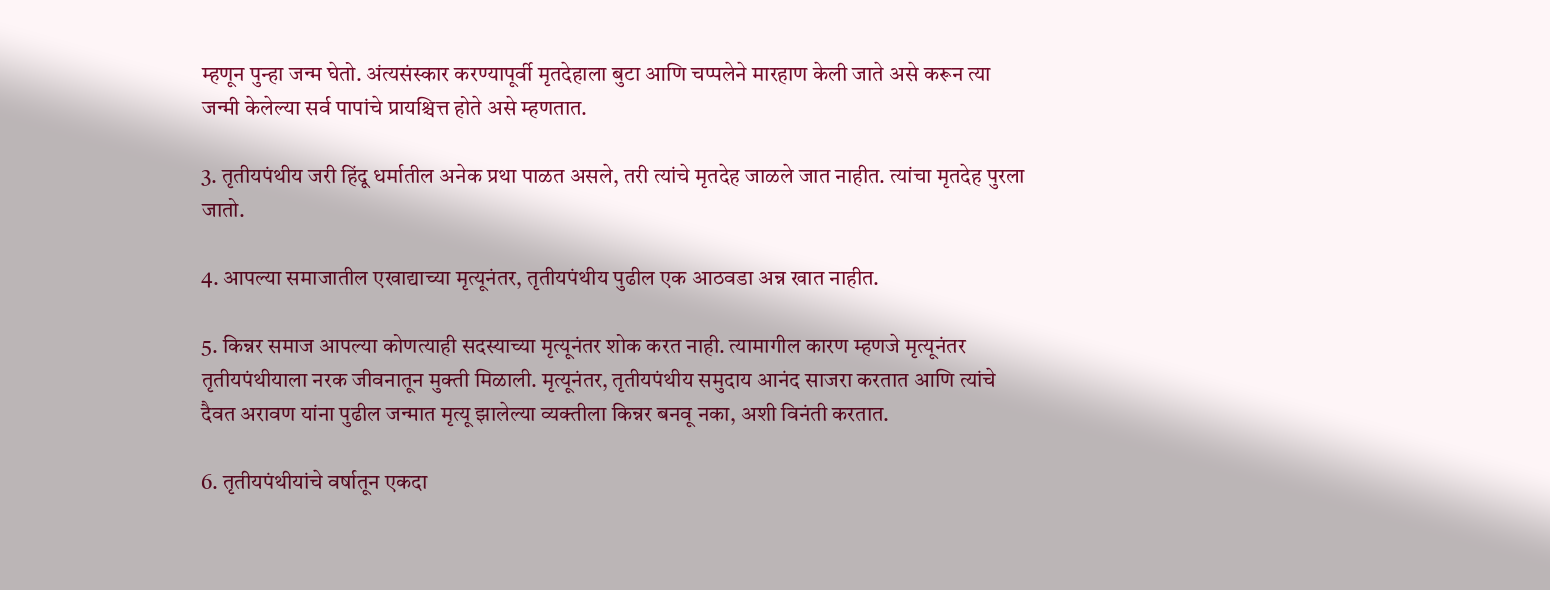म्हणून पुन्हा जन्म घेतो. अंत्यसंस्कार करण्यापूर्वी मृतदेहाला बुटा आणि चप्पलेने मारहाण केली जाते असे करून त्या जन्मी केलेल्या सर्व पापांचे प्रायश्चित्त होते असे म्हणतात.

3. तृतीयपंथीय जरी हिंदू धर्मातील अनेक प्रथा पाळत असले, तरी त्यांचे मृतदेह जाळले जात नाहीत. त्यांचा मृतदेह पुरला जातो.

4. आपल्या समाजातील एखाद्याच्या मृत्यूनंतर, तृतीयपंथीय पुढील एक आठवडा अन्न खात नाहीत.

5. किन्नर समाज आपल्या कोणत्याही सदस्याच्या मृत्यूनंतर शोक करत नाही. त्यामागील कारण म्हणजे मृत्यूनंतर तृतीयपंथीयाला नरक जीवनातून मुक्ती मिळाली. मृत्यूनंतर, तृतीयपंथीय समुदाय आनंद साजरा करतात आणि त्यांचे दैवत अरावण यांना पुढील जन्मात मृत्यू झालेल्या व्यक्तीला किन्नर बनवू नका, अशी विनंती करतात.

6. तृतीयपंथीयांचे वर्षातून एकदा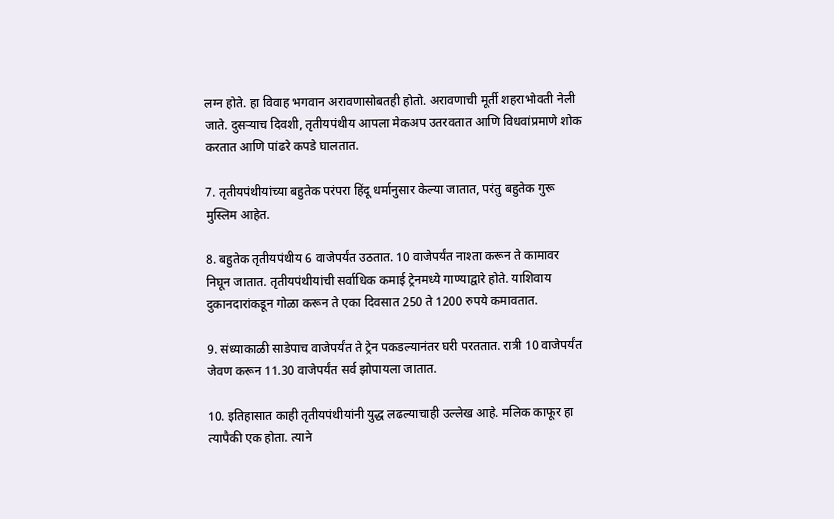लग्न होते. हा विवाह भगवान अरावणासोबतही होतो. अरावणाची मूर्ती शहराभोवती नेली जाते. दुसर्‍याच दिवशी, तृतीयपंथीय आपला मेकअप उतरवतात आणि विधवांप्रमाणे शोक करतात आणि पांढरे कपडे घालतात.

7. तृतीयपंथीयांच्या बहुतेक परंपरा हिंदू धर्मानुसार केल्या जातात, परंतु बहुतेक गुरू मुस्लिम आहेत.

8. बहुतेक तृतीयपंथीय 6 वाजेपर्यंत उठतात. 10 वाजेपर्यंत नाश्ता करून ते कामावर निघून जातात. तृतीयपंथीयांची सर्वाधिक कमाई ट्रेनमध्ये गाण्याद्वारे होते. याशिवाय दुकानदारांकडून गोळा करून ते एका दिवसात 250 ते 1200 रुपये कमावतात.

9. संध्याकाळी साडेपाच वाजेपर्यंत ते ट्रेन पकडल्यानंतर घरी परततात. रात्री 10 वाजेपर्यंत जेवण करून 11.30 वाजेपर्यंत सर्व झोपायला जातात.

10. इतिहासात काही तृतीयपंथीयांनी युद्ध लढल्याचाही उल्लेख आहे. मलिक काफूर हा त्यापैकी एक होता. त्याने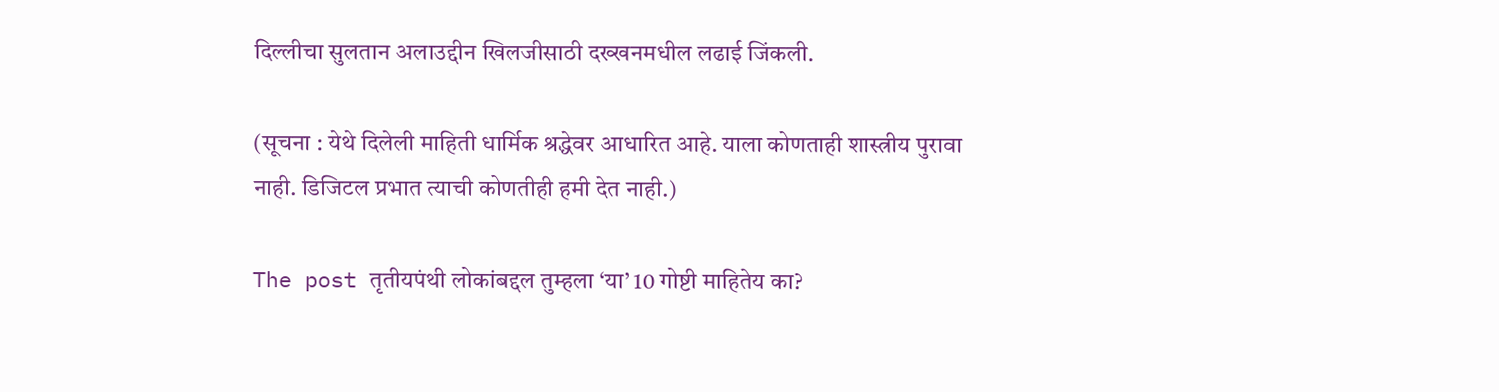दिल्लीचा सुलतान अलाउद्दीन खिलजीसाठी दख्खनमधील लढाई जिंकली.

(सूचना : येथे दिलेली माहिती धार्मिक श्रद्धेवर आधारित आहे. याला कोणताही शास्त्रीय पुरावा नाही. डिजिटल प्रभात त्याची कोणतीही हमी देत नाही.)

The post तृतीयपंथी लोकांबद्दल तुम्हला ‘या’ 10 गोष्टी माहितेय का?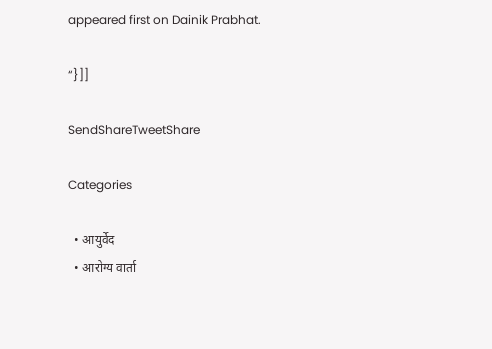appeared first on Dainik Prabhat.

“}]]

SendShareTweetShare

Categories

  • आयुर्वेद
  • आरोग्य वार्ता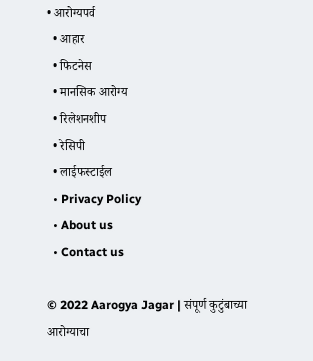• आरोग्यपर्व
  • आहार
  • फिटनेस
  • मानसिक आरोग्य
  • रिलेशनशीप
  • रेसिपी
  • लाईफस्टाईल
  • Privacy Policy
  • About us
  • Contact us

© 2022 Aarogya Jagar | संपूर्ण कुटुंबाच्या आरोग्याचा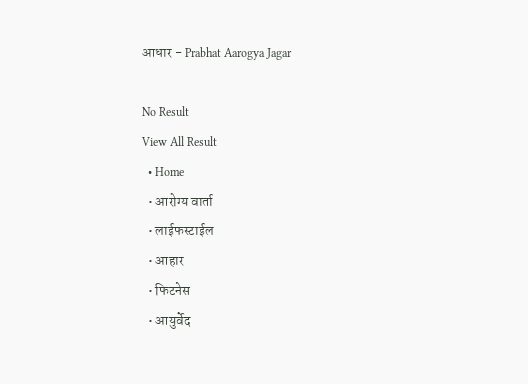आधार - Prabhat Aarogya Jagar

No Result
View All Result
  • Home
  • आरोग्य वार्ता
  • लाईफस्टाईल
  • आहार
  • फिटनेस
  • आयुर्वेद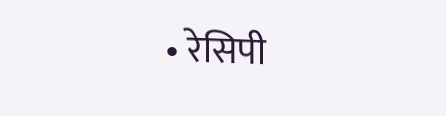• रेसिपी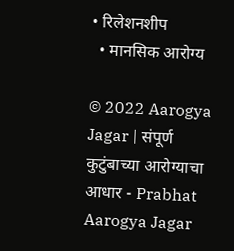• रिलेशनशीप
  • मानसिक आरोग्य

© 2022 Aarogya Jagar | संपूर्ण कुटुंबाच्या आरोग्याचा आधार - Prabhat Aarogya Jagar